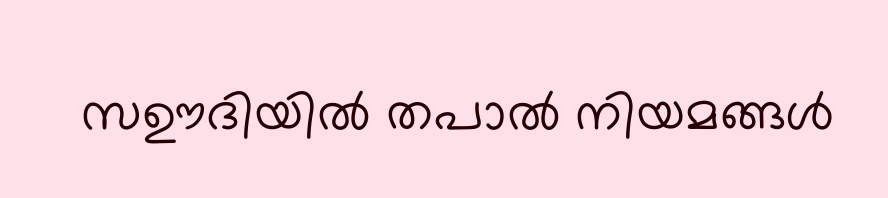സഊദിയിൽ തപാൽ നിയമങ്ങൾ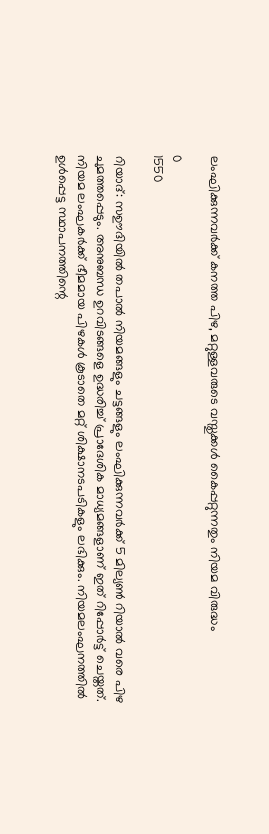ലംഘിക്കുന്നവർക്ക് കനത്ത പിഴ, മറ്റുള്ളവരുടെ വസ്തുക്കൾ കൈപ്പറ്റുന്നതും നിയമ വിരുദ്ധം

0
1550

റിയാദ്: സഊദിയിൽ തപാൽ നിയമങ്ങളും ചട്ടങ്ങളും ലംഘിക്കുന്നവർക്ക് 5 മില്യൺ റിയാൽ വരെ പിഴ ചുമത്തപ്പെടും. അനുബന്ധ ഉറവിടങ്ങളെ ഉദ്ധരിച്ച് പ്രാദേശിക മാധ്യമങ്ങളാണ് ഇത് റിപ്പോർട്ട് ചെയ്തത്. നിയമ ലംഘകർക്ക് ഭീമമായ പിഴകൾ കൂടാതെ മറ്റ് ശിക്ഷാനടപടികളും ലഭിക്കും. നിയമലംഘനത്തിൽ ഉൾപ്പെട്ട സ്ഥാപനത്തിന്റെ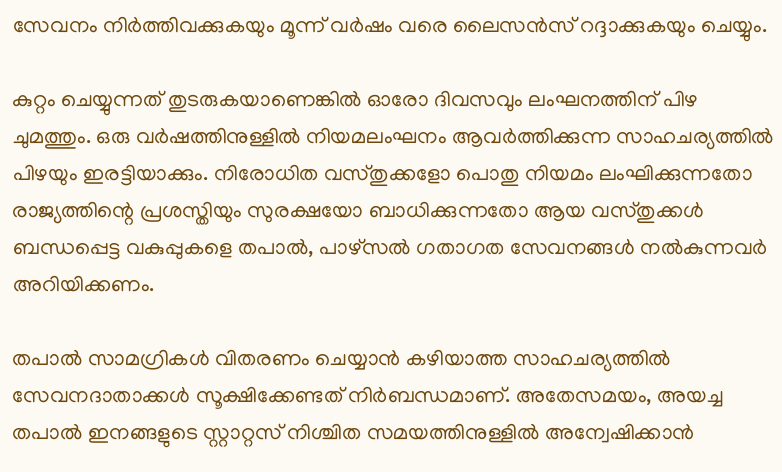സേവനം നിർത്തിവക്കുകയും മൂന്ന് വർഷം വരെ ലൈസൻസ് റദ്ദാക്കുകയും ചെയ്യും.

കുറ്റം ചെയ്യുന്നത് തുടരുകയാണെങ്കിൽ ഓരോ ദിവസവും ലംഘനത്തിന് പിഴ ചുമത്തും. ഒരു വർഷത്തിനുള്ളിൽ നിയമലംഘനം ആവർത്തിക്കുന്ന സാഹചര്യത്തിൽ പിഴയും ഇരട്ടിയാക്കും. നിരോധിത വസ്തുക്കളോ പൊതു നിയമം ലംഘിക്കുന്നതോ രാജ്യത്തിന്റെ പ്രശസ്തിയും സുരക്ഷയോ ബാധിക്കുന്നതോ ആയ വസ്തുക്കൾ ബന്ധപ്പെട്ട വകുപ്പുകളെ തപാൽ, പാഴ്സൽ ഗതാഗത സേവനങ്ങൾ നൽകുന്നവർ അറിയിക്കണം.

തപാൽ സാമഗ്രികൾ വിതരണം ചെയ്യാൻ കഴിയാത്ത സാഹചര്യത്തിൽ സേവനദാതാക്കൾ സൂക്ഷിക്കേണ്ടത് നിർബന്ധമാണ്. അതേസമയം, അയച്ച തപാൽ ഇനങ്ങളുടെ സ്റ്റാറ്റസ് നിശ്ചിത സമയത്തിനുള്ളിൽ അന്വേഷിക്കാൻ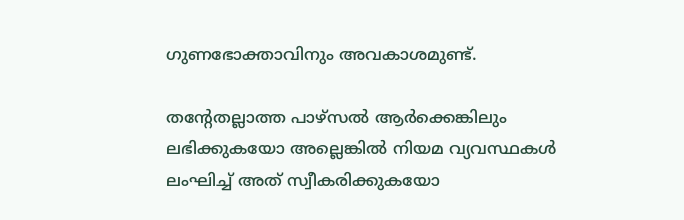ഗുണഭോക്താവിനും അവകാശമുണ്ട്.

തന്റേതല്ലാത്ത പാഴ്സൽ ആർക്കെങ്കിലും ലഭിക്കുകയോ അല്ലെങ്കിൽ നിയമ വ്യവസ്ഥകൾ ലംഘിച്ച് അത് സ്വീകരിക്കുകയോ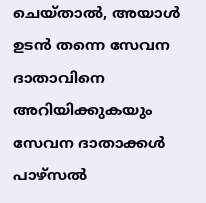ചെയ്താൽ, അയാൾ ഉടൻ തന്നെ സേവന ദാതാവിനെ അറിയിക്കുകയും സേവന ദാതാക്കൾ പാഴ്‌സൽ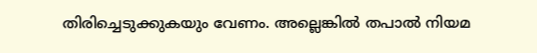തിരിച്ചെടുക്കുകയും വേണം. അല്ലെങ്കിൽ തപാൽ നിയമ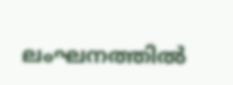ലംഘനത്തിൽ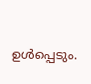ഉൾപ്പെടും.